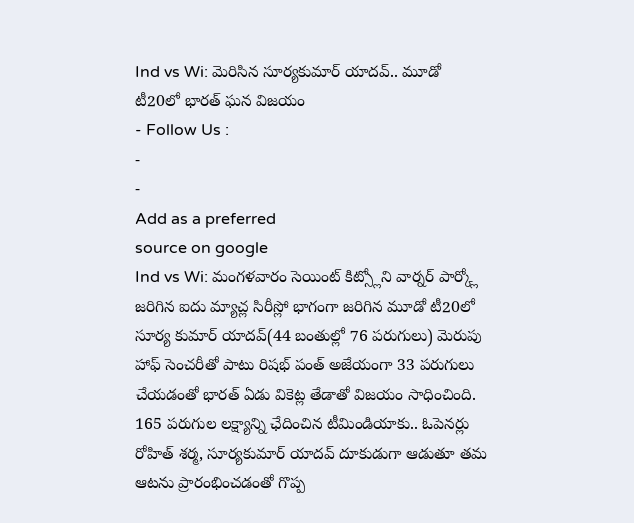Ind vs Wi: మెరిసిన సూర్యకుమార్ యాదవ్.. మూడో టీ20లో భారత్ ఘన విజయం
- Follow Us :
-
-
Add as a preferred
source on google
Ind vs Wi: మంగళవారం సెయింట్ కిట్స్లోని వార్నర్ పార్క్లో జరిగిన ఐదు మ్యాచ్ల సిరీస్లో భాగంగా జరిగిన మూడో టీ20లో సూర్య కుమార్ యాదవ్(44 బంతుల్లో 76 పరుగులు) మెరుపు హాఫ్ సెంచరీతో పాటు రిషభ్ పంత్ అజేయంగా 33 పరుగులు చేయడంతో భారత్ ఏడు వికెట్ల తేడాతో విజయం సాధించింది. 165 పరుగుల లక్ష్యాన్ని ఛేదించిన టీమిండియాకు.. ఓపెనర్లు రోహిత్ శర్మ, సూర్యకుమార్ యాదవ్ దూకుడుగా ఆడుతూ తమ ఆటను ప్రారంభించడంతో గొప్ప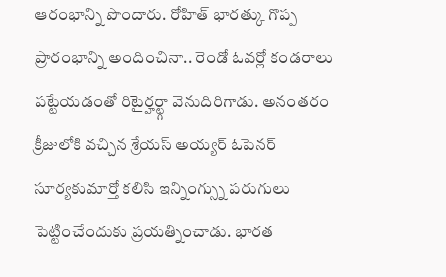ఆరంభాన్ని పొందారు. రోహిత్ భారత్కు గొప్ప ప్రారంభాన్ని అందించినా.. రెండో ఓవర్లో కండరాలు పట్టేయడంతో రిటైర్హర్ట్గా వెనుదిరిగాడు. అనంతరం క్రీజులోకి వచ్చిన శ్రేయస్ అయ్యర్ ఓపెనర్ సూర్యకుమార్తో కలిసి ఇన్నింగ్స్ను పరుగులు పెట్టించేందుకు ప్రయత్నించాడు. భారత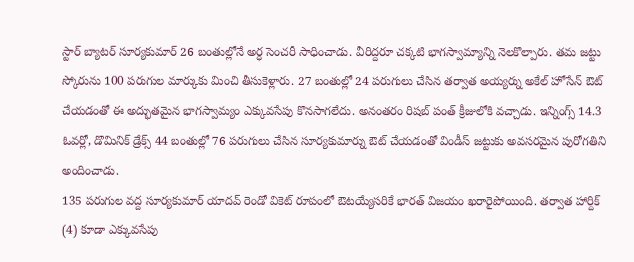స్టార్ బ్యాటర్ సూర్యకుమార్ 26 బంతుల్లోనే అర్ధ సెంచరీ సాధించాడు. వీరిద్దరూ చక్కటి భాగస్వామ్యాన్ని నెలకొల్పారు. తమ జట్టు స్కోరును 100 పరుగుల మార్కుకు మించి తీసుకెళ్లారు. 27 బంతుల్లో 24 పరుగులు చేసిన తర్వాత అయ్యర్ను అకేల్ హోసేన్ ఔట్ చేయడంతో ఈ అద్భుతమైన భాగస్వామ్యం ఎక్కువసేపు కొనసాగలేదు. అనంతరం రిషబ్ పంత్ క్రీజులోకి వచ్చాడు. ఇన్నింగ్స్ 14.3 ఓవర్లో, డొమినిక్ డ్రేక్స్ 44 బంతుల్లో 76 పరుగులు చేసిన సూర్యకుమార్ను ఔట్ చేయడంతో విండీస్ జట్టుకు అవసరమైన పురోగతిని అందించాడు.
135 పరుగుల వద్ద సూర్యకుమార్ యాదవ్ రెండో వికెట్ రూపంలో ఔటయ్యేసరికే భారత్ విజయం ఖరారైపోయింది. తర్వాత హార్దిక్ (4) కూడా ఎక్కువసేపు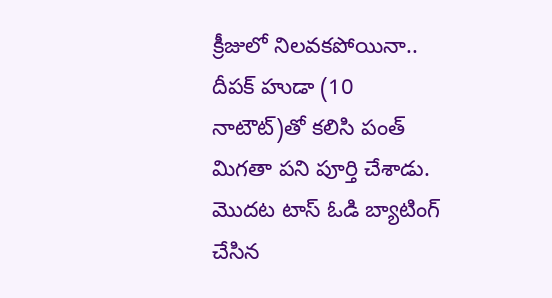క్రీజులో నిలవకపోయినా.. దీపక్ హుడా (10 నాటౌట్)తో కలిసి పంత్ మిగతా పని పూర్తి చేశాడు. మొదట టాస్ ఓడి బ్యాటింగ్ చేసిన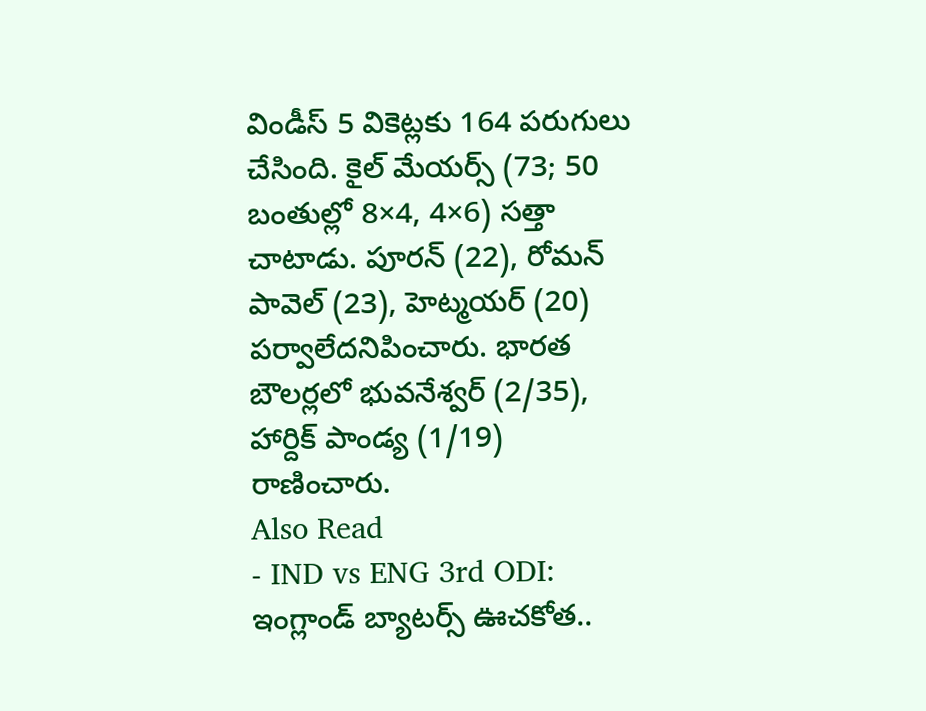విండీస్ 5 వికెట్లకు 164 పరుగులు చేసింది. కైల్ మేయర్స్ (73; 50 బంతుల్లో 8×4, 4×6) సత్తా చాటాడు. పూరన్ (22), రోమన్ పావెల్ (23), హెట్మయర్ (20) పర్వాలేదనిపించారు. భారత బౌలర్లలో భువనేశ్వర్ (2/35), హార్దిక్ పాండ్య (1/19) రాణించారు.
Also Read
- IND vs ENG 3rd ODI: ఇంగ్లాండ్ బ్యాటర్స్ ఊచకోత..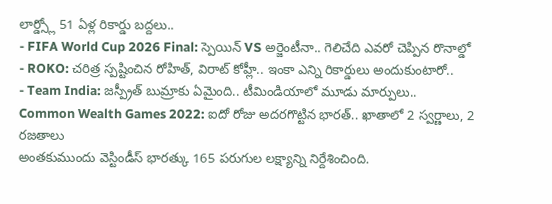లార్డ్స్లో 51 ఏళ్ల రికార్డు బద్దలు..
- FIFA World Cup 2026 Final: స్పెయిన్ VS అర్జెంటీనా.. గెలిచేది ఎవరో చెప్పిన రొనాల్డో
- ROKO: చరిత్ర స్పష్టించిన రోహిత్, విరాట్ కోహ్లీ.. ఇంకా ఎన్ని రికార్డులు అందుకుంటారో..
- Team India: జస్ప్రీత్ బుమ్రాకు ఏమైంది.. టీమిండియాలో మూడు మార్పులు..
Common Wealth Games 2022: ఐదో రోజు అదరగొట్టిన భారత్.. ఖాతాలో 2 స్వర్ణాలు, 2 రజతాలు
అంతకుముందు వెస్టిండీస్ భారత్కు 165 పరుగుల లక్ష్యాన్ని నిర్దేశించింది.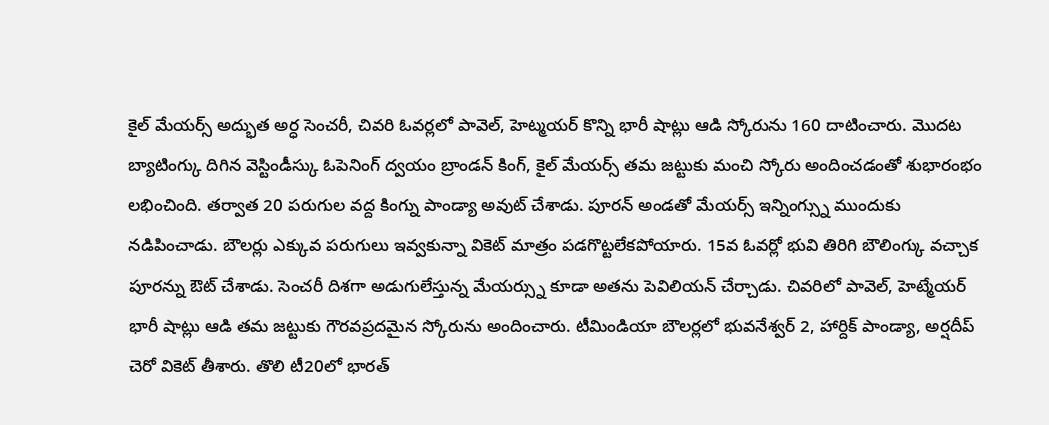కైల్ మేయర్స్ అద్భుత అర్ధ సెంచరీ, చివరి ఓవర్లలో పావెల్, హెట్మయర్ కొన్ని భారీ షాట్లు ఆడి స్కోరును 160 దాటించారు. మొదట బ్యాటింగ్కు దిగిన వెస్టిండీస్కు ఓపెనింగ్ ద్వయం బ్రాండన్ కింగ్, కైల్ మేయర్స్ తమ జట్టుకు మంచి స్కోరు అందించడంతో శుభారంభం లభించింది. తర్వాత 20 పరుగుల వద్ద కింగ్ను పాండ్యా అవుట్ చేశాడు. పూరన్ అండతో మేయర్స్ ఇన్నింగ్స్ను ముందుకు నడిపించాడు. బౌలర్లు ఎక్కువ పరుగులు ఇవ్వకున్నా వికెట్ మాత్రం పడగొట్టలేకపోయారు. 15వ ఓవర్లో భువి తిరిగి బౌలింగ్కు వచ్చాక పూరన్ను ఔట్ చేశాడు. సెంచరీ దిశగా అడుగులేస్తున్న మేయర్స్ను కూడా అతను పెవిలియన్ చేర్చాడు. చివరిలో పావెల్, హెట్మేయర్ భారీ షాట్లు ఆడి తమ జట్టుకు గౌరవప్రదమైన స్కోరును అందించారు. టీమిండియా బౌలర్లలో భువనేశ్వర్ 2, హార్దిక్ పాండ్యా, అర్షదీప్ చెరో వికెట్ తీశారు. తొలి టీ20లో భారత్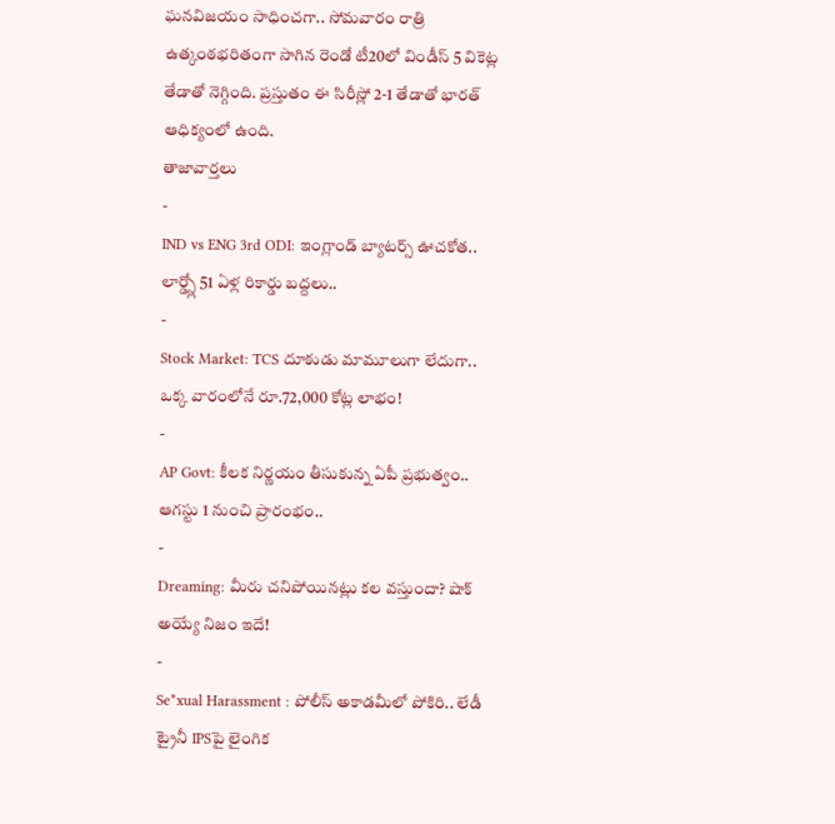ఘనవిజయం సాధించగా.. సోమవారం రాత్రి ఉత్కంఠభరితంగా సాగిన రెండో టీ20లో విండీస్ 5 వికెట్ల తేడాతో నెగ్గింది. ప్రస్తుతం ఈ సిరీస్లో 2-1 తేడాతో భారత్ ఆధిక్యంలో ఉంది.
తాజావార్తలు
-
IND vs ENG 3rd ODI: ఇంగ్లాండ్ బ్యాటర్స్ ఊచకోత.. లార్డ్స్లో 51 ఏళ్ల రికార్డు బద్దలు..
-
Stock Market: TCS దూకుడు మామూలుగా లేదుగా.. ఒక్క వారంలోనే రూ.72,000 కోట్ల లాభం!
-
AP Govt: కీలక నిర్ణయం తీసుకున్న ఏపీ ప్రభుత్వం.. ఆగస్టు 1 నుంచి ప్రారంభం..
-
Dreaming: మీరు చనిపోయినట్లు కల వస్తుందా? షాక్ అయ్యే నిజం ఇదే!
-
Se*xual Harassment : పోలీస్ అకాడమీలో పోకిరి.. లేడీ ట్రైనీ IPSపై లైంగిక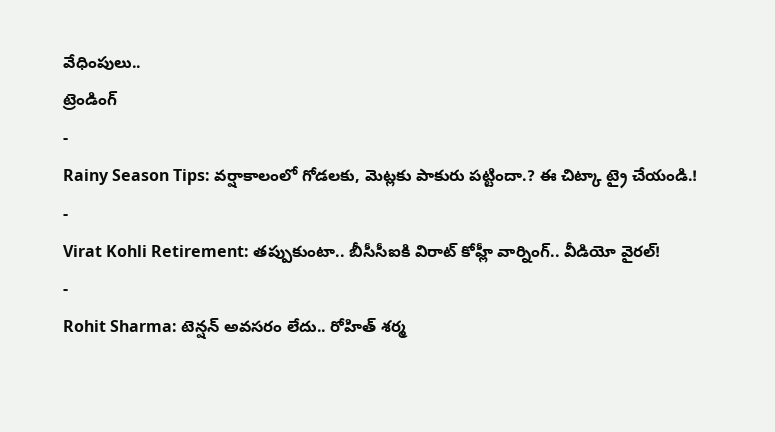వేధింపులు..
ట్రెండింగ్
-
Rainy Season Tips: వర్షాకాలంలో గోడలకు, మెట్లకు పాకురు పట్టిందా.? ఈ చిట్కా ట్రై చేయండి.!
-
Virat Kohli Retirement: తప్పుకుంటా.. బీసీసీఐకి విరాట్ కోహ్లీ వార్నింగ్.. వీడియో వైరల్!
-
Rohit Sharma: టెన్షన్ అవసరం లేదు.. రోహిత్ శర్మ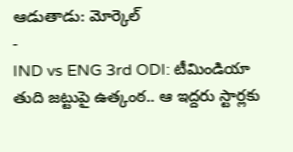ఆడుతాడు: మోర్కెల్
-
IND vs ENG 3rd ODI: టీమిండియా తుది జట్టుపై ఉత్కంఠ.. ఆ ఇద్దరు స్టార్లకు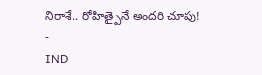నిరాశే.. రోహిత్పైనే అందరి చూపు!
-
IND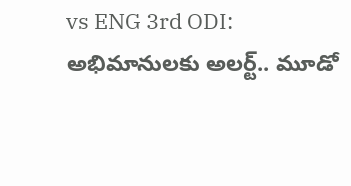vs ENG 3rd ODI: అభిమానులకు అలర్ట్.. మూడో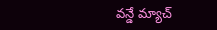వన్డే మ్యాచ్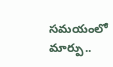సమయంలో మార్పు..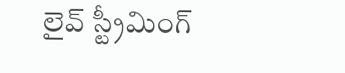లైవ్ స్ట్రీమింగ్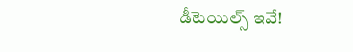డీటెయిల్స్ ఇవే!